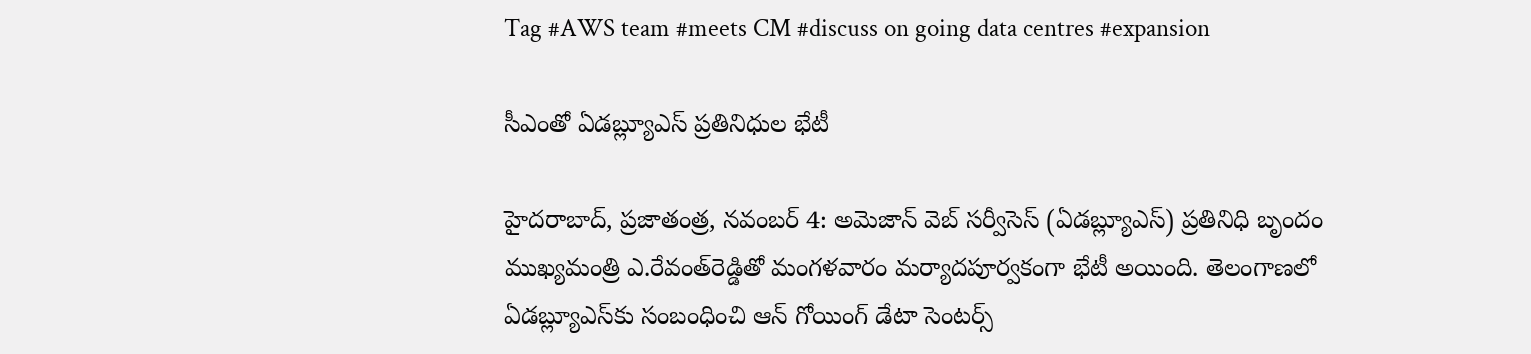Tag #AWS team #meets CM #discuss on going data centres #expansion

సీఎంతో ఏడబ్ల్యూఎస్‌ ప్రతినిధుల భేటీ

హైదరాబాద్‌, ప్రజాతంత్ర, నవంబర్‌ 4: అమెజాన్‌ వెబ్‌ సర్వీసెస్‌ (ఏడబ్ల్యూఎస్‌) ప్రతినిధి బృందం ముఖ్యమంత్రి ఎ.రేవంత్‌రెడ్డితో మంగళవారం మర్యాదపూర్వకంగా భేటీ అయింది. తెలంగాణలో ఏడబ్ల్యూఎస్‌కు సంబంధించి ఆన్‌ గోయింగ్‌ డేటా సెంటర్స్‌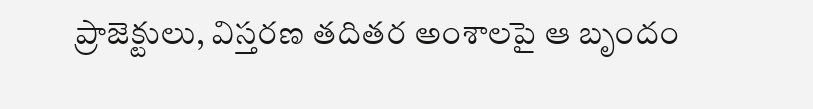ప్రాజెక్టులు, విస్తరణ తదితర అంశాలపై ఆ బృందం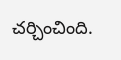చర్చించింది.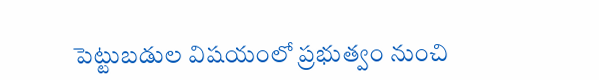పెట్టుబడుల విషయంలో ప్రభుత్వం నుంచి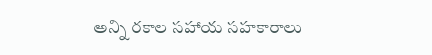అన్ని రకాల సహాయ సహకారాలు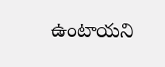ఉంటాయని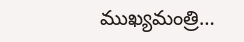ముఖ్యమంత్రి…